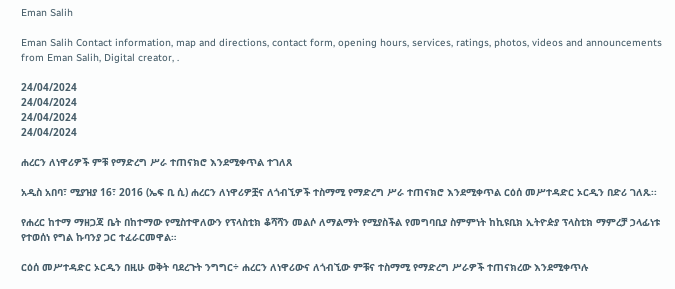Eman Salih

Eman Salih Contact information, map and directions, contact form, opening hours, services, ratings, photos, videos and announcements from Eman Salih, Digital creator, .

24/04/2024
24/04/2024
24/04/2024
24/04/2024

ሐረርን ለነዋሪዎች ምቹ የማድረግ ሥራ ተጠናክሮ እንደሚቀጥል ተገለጸ

አዲስ አበባ፣ ሚያዝያ 16፣ 2016 (ኤፍ ቢ ሲ) ሐረርን ለነዋሪዎቿና ለጎብኚዎች ተስማሚ የማድረግ ሥራ ተጠናክሮ እንደሚቀጥል ርዕሰ መሥተዳድር ኦርዲን በድሪ ገለጹ፡፡

የሐረር ከተማ ማዘጋጃ ቤት በከተማው የሚስተዋለውን የፕላስቲክ ቆሻሻን መልሶ ለማልማት የሚያስችል የመግባቢያ ስምምነት ከኪዩቢክ ኢትዮዽያ ፕላስቲክ ማምረቻ ኃላፊነቱ የተወሰነ የግል ኩባንያ ጋር ተፈራርመዋል።

ርዕሰ መሥተዳድር ኦርዲን በዚሁ ወቅት ባደረጉት ንግግር÷ ሐረርን ለነዋሪውና ለጎብኚው ምቹና ተስማሚ የማድረግ ሥራዎች ተጠናክረው እንደሚቀጥሉ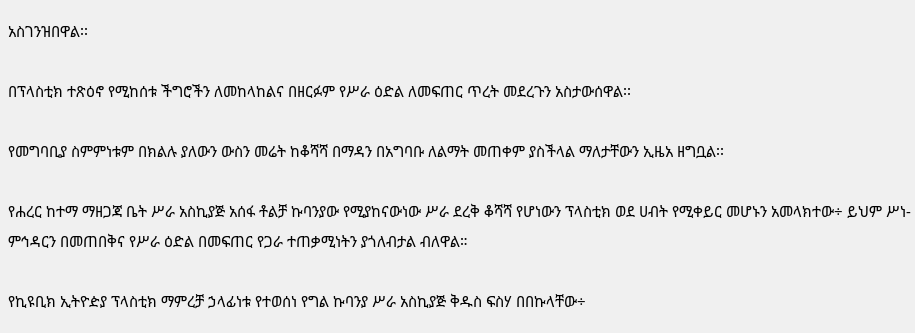አስገንዝበዋል፡፡

በፕላስቲክ ተጽዕኖ የሚከሰቱ ችግሮችን ለመከላከልና በዘርፉም የሥራ ዕድል ለመፍጠር ጥረት መደረጉን አስታውሰዋል፡፡

የመግባቢያ ስምምነቱም በክልሉ ያለውን ውስን መሬት ከቆሻሻ በማዳን በአግባቡ ለልማት መጠቀም ያስችላል ማለታቸውን ኢዜአ ዘግቧል፡፡

የሐረር ከተማ ማዘጋጃ ቤት ሥራ አስኪያጅ አሰፋ ቶልቻ ኩባንያው የሚያከናውነው ሥራ ደረቅ ቆሻሻ የሆነውን ፕላስቲክ ወደ ሀብት የሚቀይር መሆኑን አመላክተው÷ ይህም ሥነ-ምኅዳርን በመጠበቅና የሥራ ዕድል በመፍጠር የጋራ ተጠቃሚነትን ያጎለብታል ብለዋል።

የኪዩቢክ ኢትዮዽያ ፕላስቲክ ማምረቻ ኃላፊነቱ የተወሰነ የግል ኩባንያ ሥራ አስኪያጅ ቅዱስ ፍስሃ በበኩላቸው÷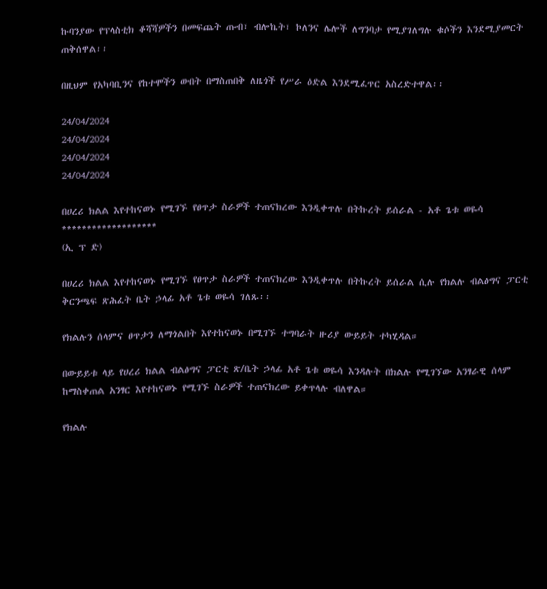ኩባንያው የፕላስቲክ ቆሻሻዎችን በመፍጨት ጡብ፣ ብሎኬት፣ ኮለንና ሌሎች ለግንባታ የሚያገለግሉ ቁሶችን እንደሚያመርት ጠቅሰዋል፡፡

በዚህም የአካባቢንና የከተሞችን ውበት በማስጠበቅ ለዜጎች የሥራ ዕድል እንደሚፈጥር አስረድተዋል፡፡

24/04/2024
24/04/2024
24/04/2024
24/04/2024

በሀረሪ ክልል እየተከናወኑ የሚገኙ የፀጥታ ስራዎች ተጠናክረው እንዲቀጥሉ በትኩረት ይሰራል - አቶ ጌቱ ወዬሳ
*******************
(ኢ ፕ ድ)

በሀረሪ ክልል እየተከናወኑ የሚገኙ የፀጥታ ስራዎች ተጠናክረው እንዲቀጥሉ በትኩረት ይሰራል ሲሉ የክልሉ ብልፅግና ፓርቲ ቅርንጫፍ ጽሕፈት ቤት ኃላፊ አቶ ጌቱ ወዬሳ ገለጹ፡፡

የክልሉን ሰላምና ፀጥታን ለማጎልበት እየተከናወኑ በሚገኙ ተግባራት ዙሪያ ውይይት ተካሂዳል።

በውይይቱ ላይ የሀረሪ ክልል ብልፅግና ፓርቲ ጽ/ቤት ኃላፊ አቶ ጌቱ ወዬሳ እንዳሉት በክልሉ የሚገኘው አንፃራዊ ሰላም ከማስቀጠል አንፃር እየተከናወኑ የሚገኙ ስራዎች ተጠናክረው ይቀጥላሉ ብለዋል።

የክልሉ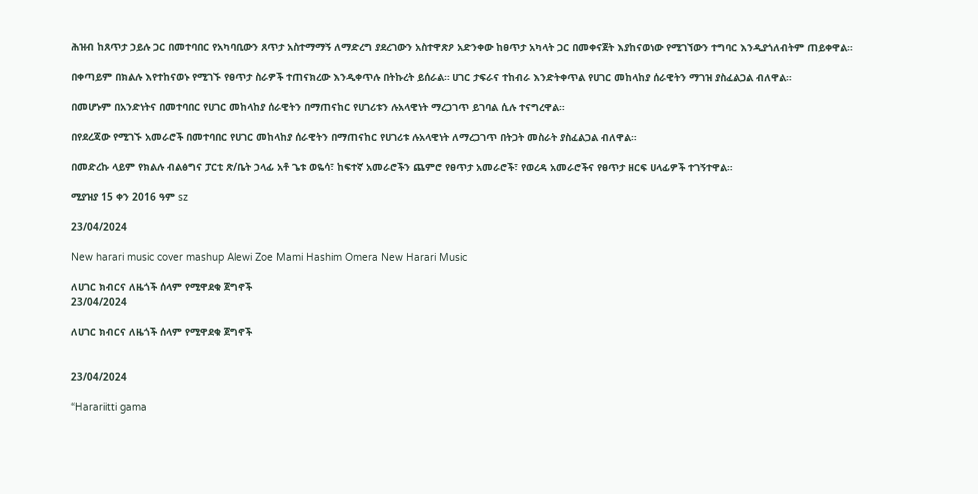ሕዝብ ከጸጥታ ኃይሉ ጋር በመተባበር የአካባቢውን ጸጥታ አስተማማኝ ለማድረግ ያደረገውን አስተዋጽዖ አድንቀው ከፀጥታ አካላት ጋር በመቀናጀት እያከናወነው የሚገኘውን ተግባር እንዲያጎለብትም ጠይቀዋል።

በቀጣይም በክልሉ እየተከናወኑ የሚገኙ የፀጥታ ስራዎች ተጠናክረው እንዲቀጥሉ በትኩረት ይሰራል። ሀገር ታፍራና ተከብራ እንድትቀጥል የሀገር መከላከያ ሰራዊትን ማገዝ ያስፈልጋል ብለዋል።

በመሆኑም በአንድነትና በመተባበር የሀገር መከላከያ ሰራዊትን በማጠናከር የሀገሪቱን ሉአላዊነት ማረጋገጥ ይገባል ሲሉ ተናግረዋል።

በየደረጃው የሚገኙ አመራሮች በመተባበር የሀገር መከላከያ ሰራዊትን በማጠናከር የሀገሪቱ ሉአላዊነት ለማረጋገጥ በትጋት መስራት ያስፈልጋል ብለዋል።

በመድረኩ ላይም የክልሉ ብልፅግና ፓርቲ ጽ/ቤት ኃላፊ አቶ ጌቱ ወዬሳ፣ ከፍተኛ አመራሮችን ጨምሮ የፀጥታ አመራሮች፣ የወረዳ አመራሮችና የፀጥታ ዘርፍ ሀላፊዎች ተገኝተዋል።

ሚያዝያ 15 ቀን 2016 ዓም sz

23/04/2024

New harari music cover mashup Alewi Zoe Mami Hashim Omera New Harari Music

ለሀገር ክብርና ለዜጎች ሰላም የሚዋደቁ ጀግኖች
23/04/2024

ለሀገር ክብርና ለዜጎች ሰላም የሚዋደቁ ጀግኖች


23/04/2024

“Harariitti gama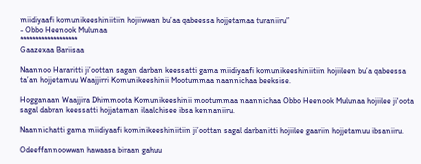miidiyaafi komunikeeshiniitiin hojiiwwan bu’aa qabeessa hojjetamaa turaniiru”
- Obbo Heenook Mulunaa
*******************
Gaazexaa Bariisaa

Naannoo Hararitti ji’oottan sagan darban keessatti gama miidiyaafi komunikeeshiniitiin hojiileen bu’a qabeessa ta’an hojjetamuu Waajjirri Komunikeeshinii Mootummaa naannichaa beeksise.

Hogganaan Waajjira Dhimmoota Komunikeeshinii mootummaa naannichaa Obbo Heenook Mulunaa hojiilee ji'oota sagal dabran keessatti hojjataman ilaalchisee ibsa kennaniiru.

Naannichatti gama miidiyaafi kominikeeshiniitiin ji’oottan sagal darbanitti hojiilee gaariin hojjetamuu ibsaniiru.

Odeeffannoowwan hawaasa biraan gahuu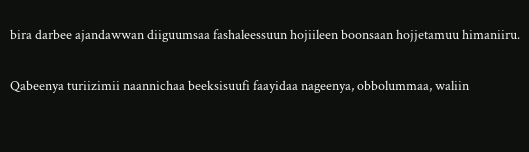bira darbee ajandawwan diiguumsaa fashaleessuun hojiileen boonsaan hojjetamuu himaniiru.

Qabeenya turiizimii naannichaa beeksisuufi faayidaa nageenya, obbolummaa, waliin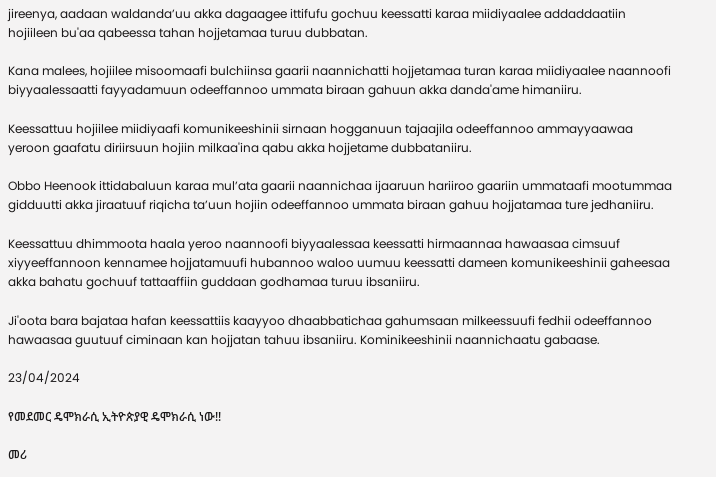jireenya, aadaan waldanda’uu akka dagaagee ittifufu gochuu keessatti karaa miidiyaalee addaddaatiin hojiileen bu'aa qabeessa tahan hojjetamaa turuu dubbatan.

Kana malees, hojiilee misoomaafi bulchiinsa gaarii naannichatti hojjetamaa turan karaa miidiyaalee naannoofi biyyaalessaatti fayyadamuun odeeffannoo ummata biraan gahuun akka danda'ame himaniiru.

Keessattuu hojiilee miidiyaafi komunikeeshinii sirnaan hogganuun tajaajila odeeffannoo ammayyaawaa yeroon gaafatu diriirsuun hojiin milkaa'ina qabu akka hojjetame dubbataniiru.

Obbo Heenook ittidabaluun karaa mul’ata gaarii naannichaa ijaaruun hariiroo gaariin ummataafi mootummaa gidduutti akka jiraatuuf riqicha ta’uun hojiin odeeffannoo ummata biraan gahuu hojjatamaa ture jedhaniiru.

Keessattuu dhimmoota haala yeroo naannoofi biyyaalessaa keessatti hirmaannaa hawaasaa cimsuuf xiyyeeffannoon kennamee hojjatamuufi hubannoo waloo uumuu keessatti dameen komunikeeshinii gaheesaa akka bahatu gochuuf tattaaffiin guddaan godhamaa turuu ibsaniiru.

Ji'oota bara bajataa hafan keessattiis kaayyoo dhaabbatichaa gahumsaan milkeessuufi fedhii odeeffannoo hawaasaa guutuuf ciminaan kan hojjatan tahuu ibsaniiru. Kominikeeshinii naannichaatu gabaase.

23/04/2024

የመደመር ዴሞክራሲ ኢትዮጵያዊ ዴሞክራሲ ነው!!

መሪ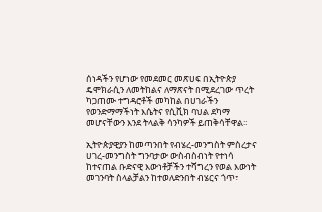ሰነዳችን የሆነው የመደመር መጽሀፍ በኢትዮጵያ ዴሞክራሲን ለመትከልና ለማጽናት በሚደረገው ጥረት ካጋጠሙ ተግዳሮቶች መካከል በሀገራችን የወንድማማችነት እሴትና የሲቪክ ባህል ደካማ መሆናቸውን እንደ ትላልቅ ሳንካዎች ይጠቅሳቸዋል።

ኢትዮጵያዊያን ከመጣንበት የብሄረ-መንግስት ምስረታና ሀገረ-መንግስት ግንባታው ውስብስብነት የተነሳ ከተናጠል ቡድናዊ እውነቶቻችን ተሻግረን የወል እውነት መገንባት ስላልቻልን ከተወለድንበት ብሄርና ጎጥ፣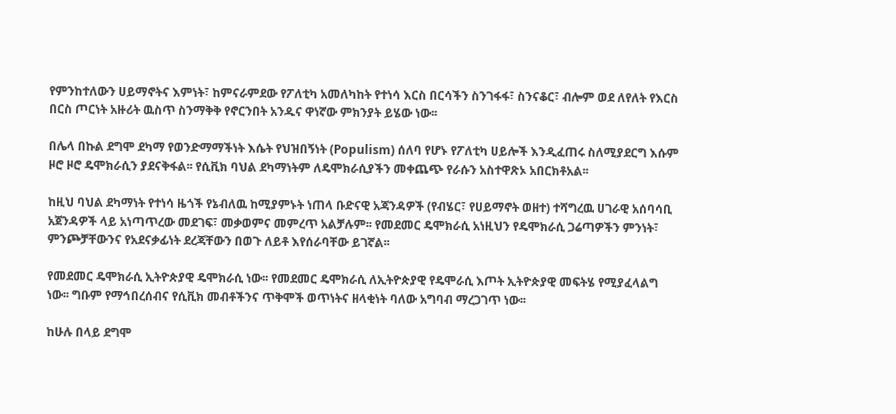የምንከተለውን ሀይማኖትና እምነት፣ ከምናራምደው የፖለቲካ አመለካከት የተነሳ እርስ በርሳችን ስንገፋፋ፣ ስንናቆር፣ ብሎም ወደ ለየለት የእርስ በርስ ጦርነት አዙሪት ዉስጥ ስንማቅቅ የኖርንበት አንዱና ዋነኛው ምክንያት ይሄው ነው፡፡

በሌላ በኩል ደግሞ ደካማ የወንድማማችነት እሴት የህዝበኝነት (Populism) ሰለባ የሆኑ የፖለቲካ ሀይሎች እንዲፈጠሩ ስለሚያደርግ እሱም ዞሮ ዞሮ ዴሞክራሲን ያደናቅፋል፡፡ የሲቪክ ባህል ደካማነትም ለዴሞክራሲያችን መቀጨጭ የራሱን አስተዋጽኦ አበርክቶአል፡፡

ከዚህ ባህል ደካማነት የተነሳ ዜጎች የኔብለዉ ከሚያምኑት ነጠላ ቡድናዊ አጃንዳዎች (የብሄር፣ የሀይማኖት ወዘተ) ተሻግረዉ ሀገራዊ አሰባሳቢ አጀንዳዎች ላይ አነጣጥረው መደገፍ፣ መቃወምና መምረጥ አልቻሉም፡፡ የመደመር ዴሞክራሲ አነዚህን የዴሞክራሲ ጋሬጣዎችን ምንነት፣ ምንጮቻቸውንና የአደናቃፊነት ደረጃቸውን በወጉ ለይቶ እየሰራባቸው ይገኛል፡፡

የመደመር ዴሞክራሲ ኢትዮጵያዊ ዴሞክራሲ ነው፡፡ የመደመር ዴሞክራሲ ለኢትዮጵያዊ የዴሞራሲ እጦት ኢትዮጵያዊ መፍትሄ የሚያፈላልግ ነው፡፡ ግቡም የማኅበረሰብና የሲቪክ መብቶችንና ጥቅሞች ወጥነትና ዘላቂነት ባለው አግባብ ማረጋገጥ ነው፡፡

ከሁሉ በላይ ደግሞ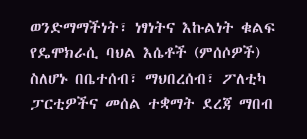ወንድማማችነት፣ ነፃነትና እኩልነት ቁልፍ የዴሞክራሲ ባህል እሴቶች (ምሰሶዎች) ስለሆኑ በቤተሰብ፣ ማህበረሰብ፣ ፖለቲካ ፓርቲዎችና መሰል ተቋማት ደረጃ ማበብ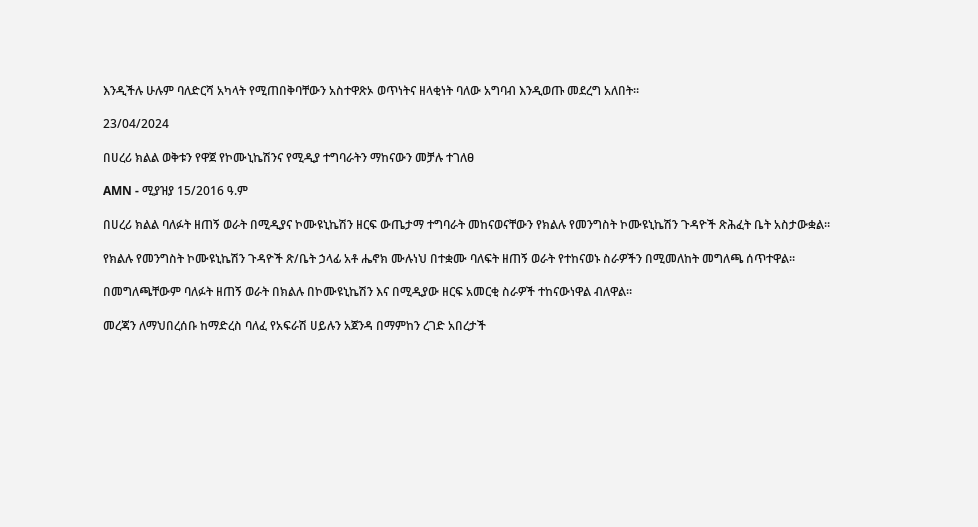እንዲችሉ ሁሉም ባለድርሻ አካላት የሚጠበቅባቸውን አስተዋጽኦ ወጥነትና ዘላቂነት ባለው አግባብ እንዲወጡ መደረግ አለበት።

23/04/2024

በሀረሪ ክልል ወቅቱን የዋጀ የኮሙኒኬሽንና የሚዲያ ተግባራትን ማከናውን መቻሉ ተገለፀ

AMN - ሚያዝያ 15/2016 ዓ.ም

በሀረሪ ክልል ባለፉት ዘጠኝ ወራት በሚዲያና ኮሙዩኒኬሽን ዘርፍ ውጤታማ ተግባራት መከናወናቸውን የክልሉ የመንግስት ኮሙዩኒኬሽን ጉዳዮች ጽሕፈት ቤት አስታውቋል።

የክልሉ የመንግስት ኮሙዩኒኬሽን ጉዳዮች ጽ/ቤት ኃላፊ አቶ ሔኖክ ሙሉነህ በተቋሙ ባለፍት ዘጠኝ ወራት የተከናወኑ ስራዎችን በሚመለከት መግለጫ ሰጥተዋል።

በመግለጫቸውም ባለፉት ዘጠኝ ወራት በክልሉ በኮሙዩኒኬሽን እና በሚዲያው ዘርፍ አመርቂ ስራዎች ተከናውነዋል ብለዋል።

መረጃን ለማህበረሰቡ ከማድረስ ባለፈ የአፍራሽ ሀይሉን አጀንዳ በማምከን ረገድ አበረታች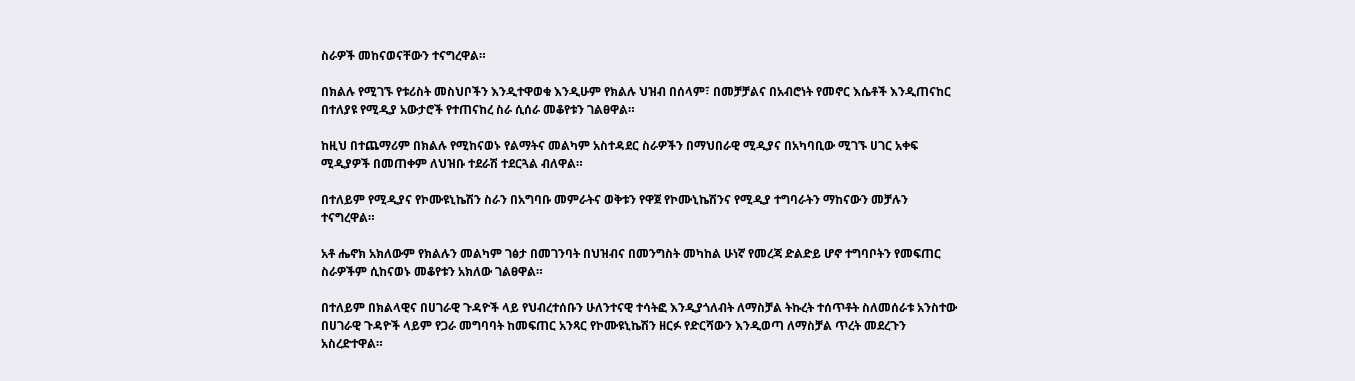ስራዎች መከናወናቸውን ተናግረዋል።

በክልሉ የሚገኙ የቱሪስት መስህቦችን እንዲተዋወቁ እንዲሁም የክልሉ ህዝብ በሰላም፣ በመቻቻልና በአብሮነት የመኖር እሴቶች እንዲጠናከር በተለያዩ የሚዲያ አውታሮች የተጠናከረ ስራ ሲሰራ መቆየቱን ገልፀዋል።

ከዚህ በተጨማሪም በክልሉ የሚከናወኑ የልማትና መልካም አስተዳደር ስራዎችን በማህበራዊ ሚዲያና በአካባቢው ሚገኙ ሀገር አቀፍ ሚዲያዎች በመጠቀም ለህዝቡ ተደራሽ ተደርጓል ብለዋል።

በተለይም የሚዲያና የኮሙዩኒኬሽን ስራን በአግባቡ መምራትና ወቅቱን የዋጀ የኮሙኒኬሽንና የሚዲያ ተግባራትን ማከናውን መቻሉን ተናግረዋል።

አቶ ሔኖክ አክለውም የክልሉን መልካም ገፅታ በመገንባት በህዝብና በመንግስት መካከል ሁነኛ የመረጃ ድልድይ ሆኖ ተግባቦትን የመፍጠር ስራዎችም ሲከናወኑ መቆየቱን አክለው ገልፀዋል።

በተለይም በክልላዊና በሀገራዊ ጉዳዮች ላይ የህብረተሰቡን ሁለንተናዊ ተሳትፎ እንዲያጎለብት ለማስቻል ትኩረት ተሰጥቶት ስለመሰራቱ አንስተው በሀገራዊ ጉዳዮች ላይም የጋራ መግባባት ከመፍጠር አንጻር የኮሙዩኒኬሽን ዘርፉ የድርሻውን እንዲወጣ ለማስቻል ጥረት መደረጉን አስረድተዋል።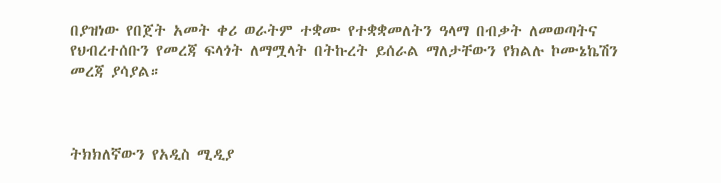በያዝነው የበጀት አመት ቀሪ ወራትም ተቋሙ የተቋቋመለትን ዓላማ በብቃት ለመወጣትና የህብረተሰቡን የመረጃ ፍላጎት ለማሟላት በትኩረት ይሰራል ማለታቸውን የክልሉ ኮሙኔኬሽን መረጃ ያሳያል።



ትክክለኛውን የአዲስ ሚዲያ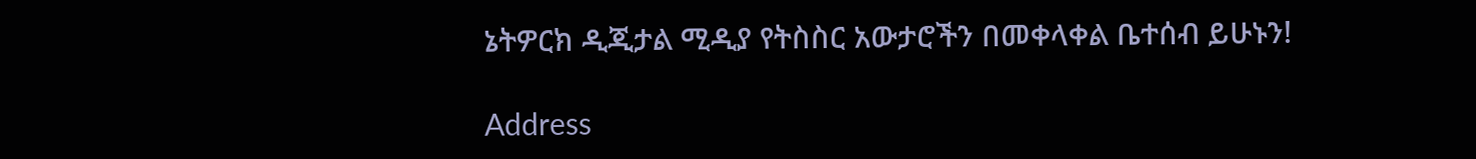ኔትዎርክ ዲጂታል ሚዲያ የትስስር አውታሮችን በመቀላቀል ቤተሰብ ይሁኑን!

Address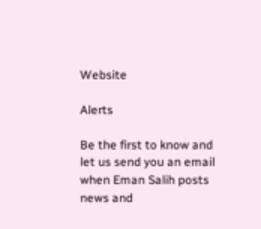Website

Alerts

Be the first to know and let us send you an email when Eman Salih posts news and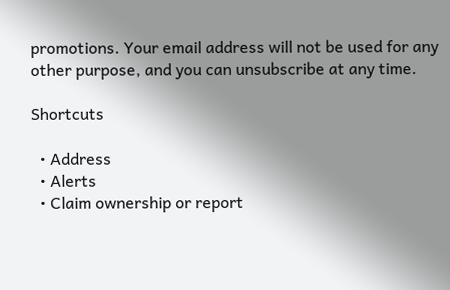promotions. Your email address will not be used for any other purpose, and you can unsubscribe at any time.

Shortcuts

  • Address
  • Alerts
  • Claim ownership or report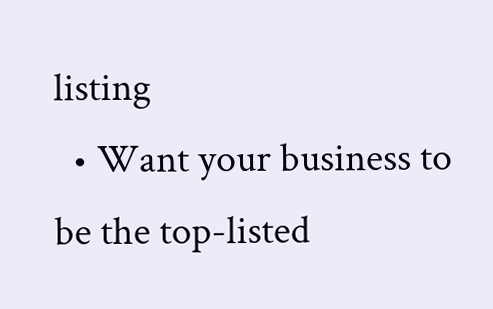listing
  • Want your business to be the top-listed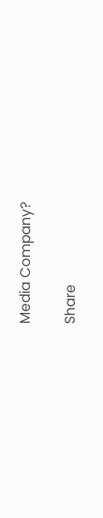Media Company?

Share